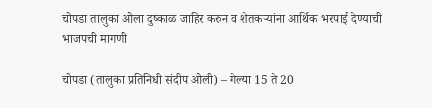चोपडा तालुका ओला दुष्काळ जाहिर करुन व शेतकर्‍यांना आर्थिक भरपाई देण्याची भाजपची मागणी

चोपडा (तालुका प्रतिनिधी संदीप ओली) – गेल्या 15 ते 20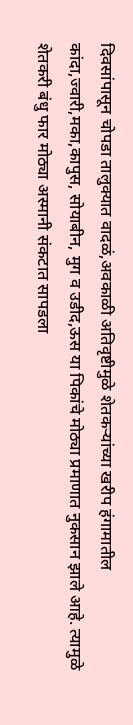दिवसांपासून चोपडा तालुक्यात वादळं,अवकाळी अतिवृष्टीमुळे शेतकऱ्यांच्या खरीप हंगामातील कांदा,ज्वारी,मका,कापुस, सोयाबीन, मुग व उडीद,ऊस या पिकांचे मोठ्या प्रमाणात नुकसान झाले आहे. त्यामुळे शेतकरी बंधु फार मोठ्या अस्मानी संकटात सापडला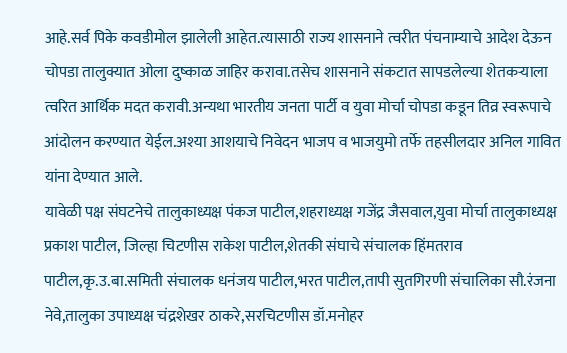आहे.सर्व पिके कवडीमोल झालेली आहेत.त्यासाठी राज्य शासनाने त्वरीत पंचनाम्याचे आदेश देऊन चोपडा तालुक्यात ओला दुष्काळ जाहिर करावा.तसेच शासनाने संकटात सापडलेल्या शेतकऱ्याला त्वरित आर्थिक मदत करावी.अन्यथा भारतीय जनता पार्टी व युवा मोर्चा चोपडा कडून तिव्र स्वरूपाचे आंदोलन करण्यात येईल.अश्या आशयाचे निवेदन भाजप व भाजयुमो तर्फे तहसीलदार अनिल गावित यांना देण्यात आले.
यावेळी पक्ष संघटनेचे तालुकाध्यक्ष पंकज पाटील,शहराध्यक्ष गजेंद्र जैसवाल,युवा मोर्चा तालुकाध्यक्ष प्रकाश पाटील, जिल्हा चिटणीस राकेश पाटील,शेतकी संघाचे संचालक हिंमतराव पाटील,कृ.उ.बा.समिती संचालक धनंजय पाटील,भरत पाटील,तापी सुतगिरणी संचालिका सौ.रंजना नेवे,तालुका उपाध्यक्ष चंद्रशेखर ठाकरे,सरचिटणीस डॉ.मनोहर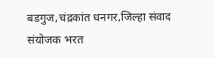बडगुज,चंद्रकांत धनगर,जिल्हा संवाद संयोजक भरत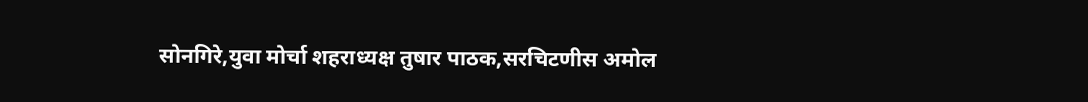सोनगिरे,युवा मोर्चा शहराध्यक्ष तुषार पाठक,सरचिटणीस अमोल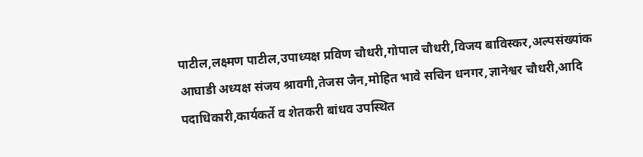पाटील,लक्ष्मण पाटील,उपाध्यक्ष प्रविण चौधरी,गोपाल चौधरी,विजय बाविस्कर,अल्पसंख्यांक आघाडी अध्यक्ष संजय श्रावगी,तेजस जैन,मोहित भावे सचिन धनगर,ज्ञानेश्वर चौधरी,आदि पदाधिकारी,कार्यकर्ते व शेतकरी बांधव उपस्थित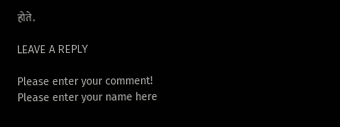होते.

LEAVE A REPLY

Please enter your comment!
Please enter your name here